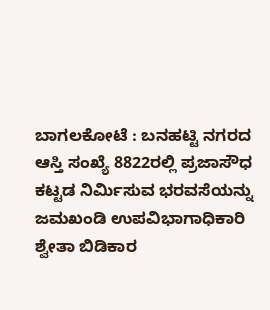ಬಾಗಲಕೋಟೆ : ಬನಹಟ್ಟಿ ನಗರದ ಆಸ್ತಿ ಸಂಖ್ಯೆ 8822ರಲ್ಲಿ ಪ್ರಜಾಸೌಧ ಕಟ್ಟಡ ನಿರ್ಮಿಸುವ ಭರವಸೆಯನ್ನು ಜಮಖಂಡಿ ಉಪವಿಭಾಗಾಧಿಕಾರಿ ಶ್ವೇತಾ ಬಿಡಿಕಾರ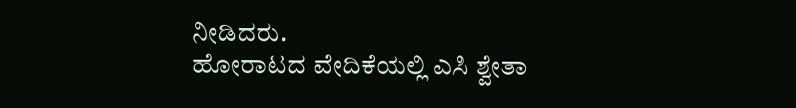ನೀಡಿದರು.
ಹೋರಾಟದ ವೇದಿಕೆಯಲ್ಲಿ ಎಸಿ ಶ್ವೇತಾ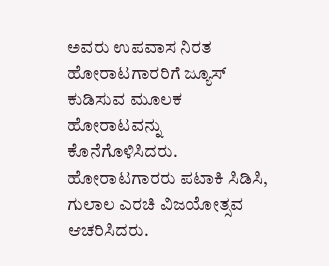ಅವರು ಉಪವಾಸ ನಿರತ ಹೋರಾಟಗಾರರಿಗೆ ಜ್ಯೂಸ್ ಕುಡಿಸುವ ಮೂಲಕ ಹೋರಾಟವನ್ನು ಕೊನೆಗೊಳಿಸಿದರು.
ಹೋರಾಟಗಾರರು ಪಟಾಕಿ ಸಿಡಿಸಿ, ಗುಲಾಲ ಎರಚಿ ವಿಜಯೋತ್ಸವ ಆಚರಿಸಿದರು.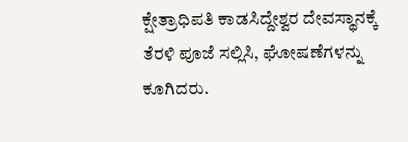ಕ್ಷೇತ್ರಾಧಿಪತಿ ಕಾಡಸಿದ್ದೇಶ್ವರ ದೇವಸ್ಥಾನಕ್ಕೆ ತೆರಳಿ ಪೂಜೆ ಸಲ್ಲಿಸಿ, ಘೋಷಣೆಗಳನ್ನು ಕೂಗಿದರು.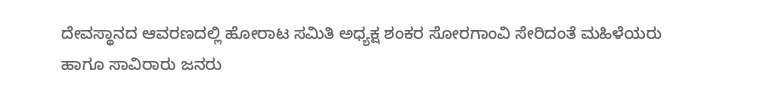ದೇವಸ್ಥಾನದ ಆವರಣದಲ್ಲಿ ಹೋರಾಟ ಸಮಿತಿ ಅಧ್ಯಕ್ಷ ಶಂಕರ ಸೋರಗಾಂವಿ ಸೇರಿದಂತೆ ಮಹಿಳೆಯರು ಹಾಗೂ ಸಾವಿರಾರು ಜನರು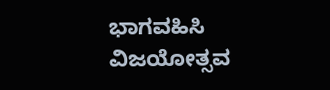ಭಾಗವಹಿಸಿ ವಿಜಯೋತ್ಸವ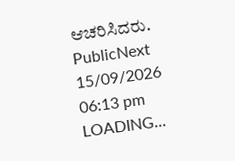ಆಚರಿಸಿದರು.
PublicNext
15/09/2026 06:13 pm
LOADING...